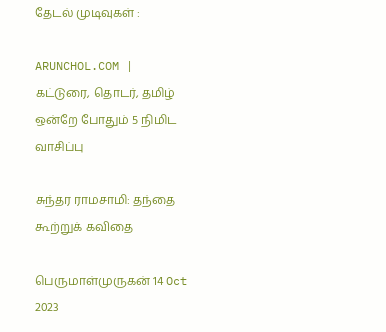தேடல் முடிவுகள் :

ARUNCHOL.COM | கட்டுரை, தொடர், தமிழ் ஒன்றே போதும் 5 நிமிட வாசிப்பு

சுந்தர ராமசாமி: தந்தை கூற்றுக் கவிதை

பெருமாள்முருகன் 14 Oct 2023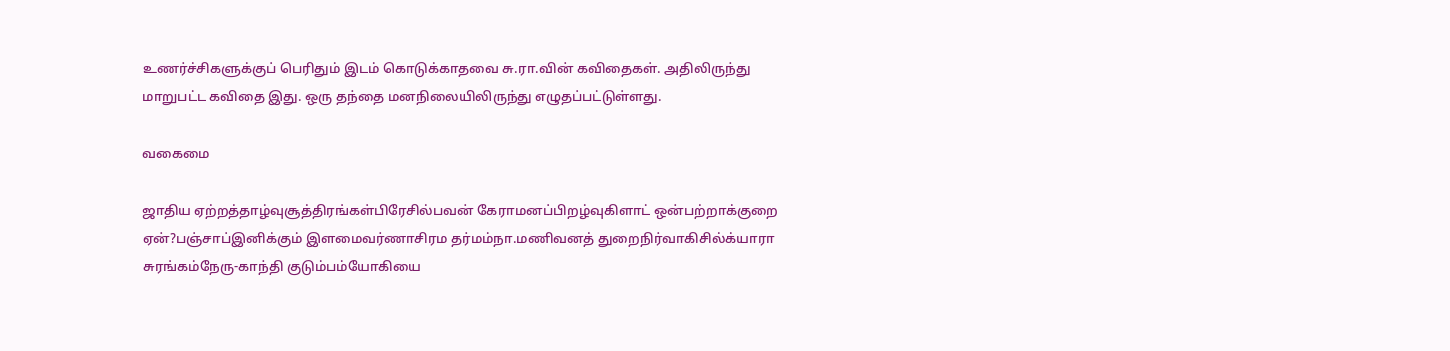உணர்ச்சிகளுக்குப் பெரிதும் இடம் கொடுக்காதவை சு.ரா.வின் கவிதைகள். அதிலிருந்து மாறுபட்ட கவிதை இது. ஒரு தந்தை மனநிலையிலிருந்து எழுதப்பட்டுள்ளது.

வகைமை

ஜாதிய ஏற்றத்தாழ்வுசூத்திரங்கள்பிரேசில்பவன் கேராமனப்பிறழ்வுகிளாட் ஒன்பற்றாக்குறை ஏன்?பஞ்சாப்இனிக்கும் இளமைவர்ணாசிரம தர்மம்நா.மணிவனத் துறைநிர்வாகிசில்க்யாரா சுரங்கம்நேரு-காந்தி குடும்பம்யோகியை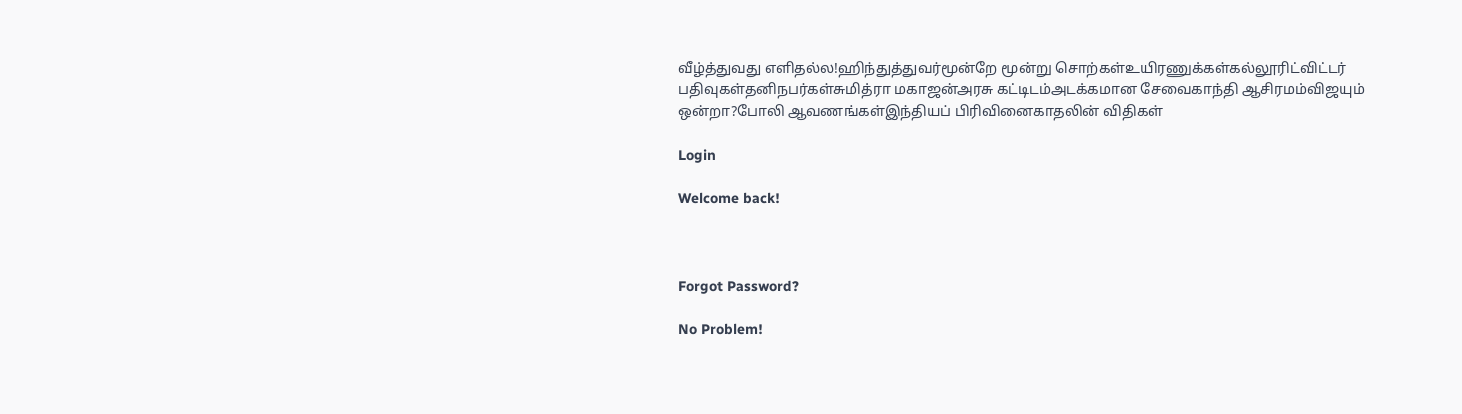வீழ்த்துவது எளிதல்ல!ஹிந்துத்துவர்மூன்றே மூன்று சொற்கள்உயிரணுக்கள்கல்லூரிட்விட்டர் பதிவுகள்தனிநபர்கள்சுமித்ரா மகாஜன்அரசு கட்டிடம்அடக்கமான சேவைகாந்தி ஆசிரமம்விஜயும் ஒன்றா?போலி ஆவணங்கள்இந்தியப் பிரிவினைகாதலின் விதிகள்

Login

Welcome back!



Forgot Password?

No Problem!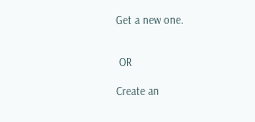Get a new one.


 OR

Create an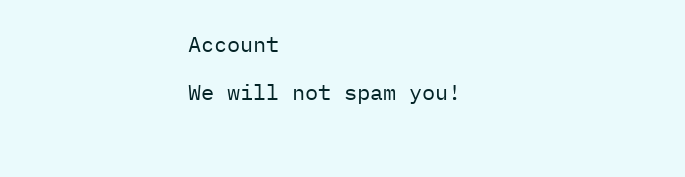Account

We will not spam you!